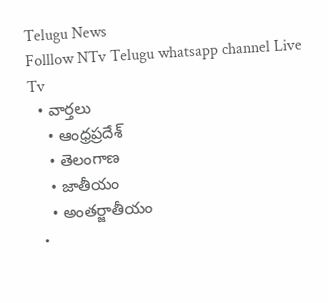Telugu News
Folllow NTv Telugu whatsapp channel Live Tv
  • వార్తలు
    • ఆంధ్రప్రదేశ్
    • తెలంగాణ
    • జాతీయం
    • అంతర్జాతీయం
  •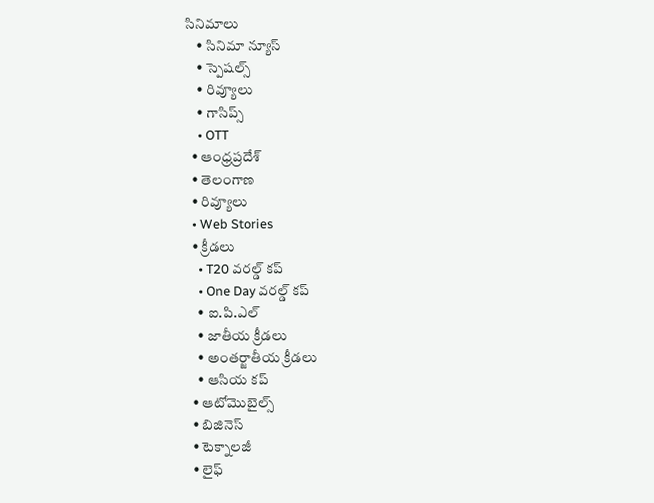సినిమాలు
    • సినిమా న్యూస్
    • స్పెషల్స్
    • రివ్యూలు
    • గాసిప్స్
    • OTT
  • ఆంధ్రప్రదేశ్
  • తెలంగాణ
  • రివ్యూలు
  • Web Stories
  • క్రీడలు
    • T20 వరల్డ్ కప్
    • One Day వరల్డ్ కప్
    • ఐ.పి.ఎల్
    • జాతీయ క్రీడలు
    • అంతర్జాతీయ క్రీడలు
    • ఆసియ కప్
  • ఆటోమొబైల్స్
  • బిజినెస్‌
  • టెక్నాలజీ
  • లైఫ్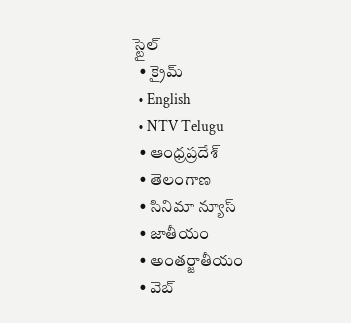స్టైల్
  • క్రైమ్
  • English
  • NTV Telugu
  • ఆంధ్రప్రదేశ్
  • తెలంగాణ
  • సినిమా న్యూస్
  • జాతీయం
  • అంతర్జాతీయం
  • వెబ్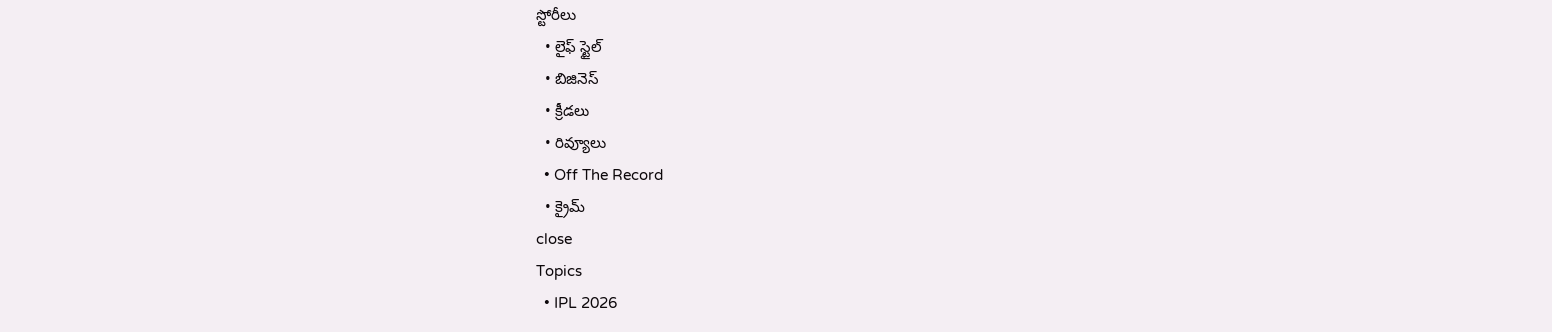స్టోరీలు
  • లైఫ్ స్టైల్
  • బిజినెస్‌
  • క్రీడలు
  • రివ్యూలు
  • Off The Record
  • క్రైమ్
close
Topics
  • IPL 2026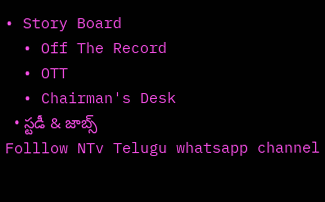• Story Board
  • Off The Record
  • OTT
  • Chairman's Desk
  • స్టడీ & జాబ్స్
Folllow NTv Telugu whatsapp channel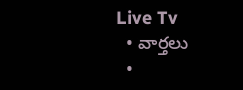Live Tv
  • వార్తలు
  •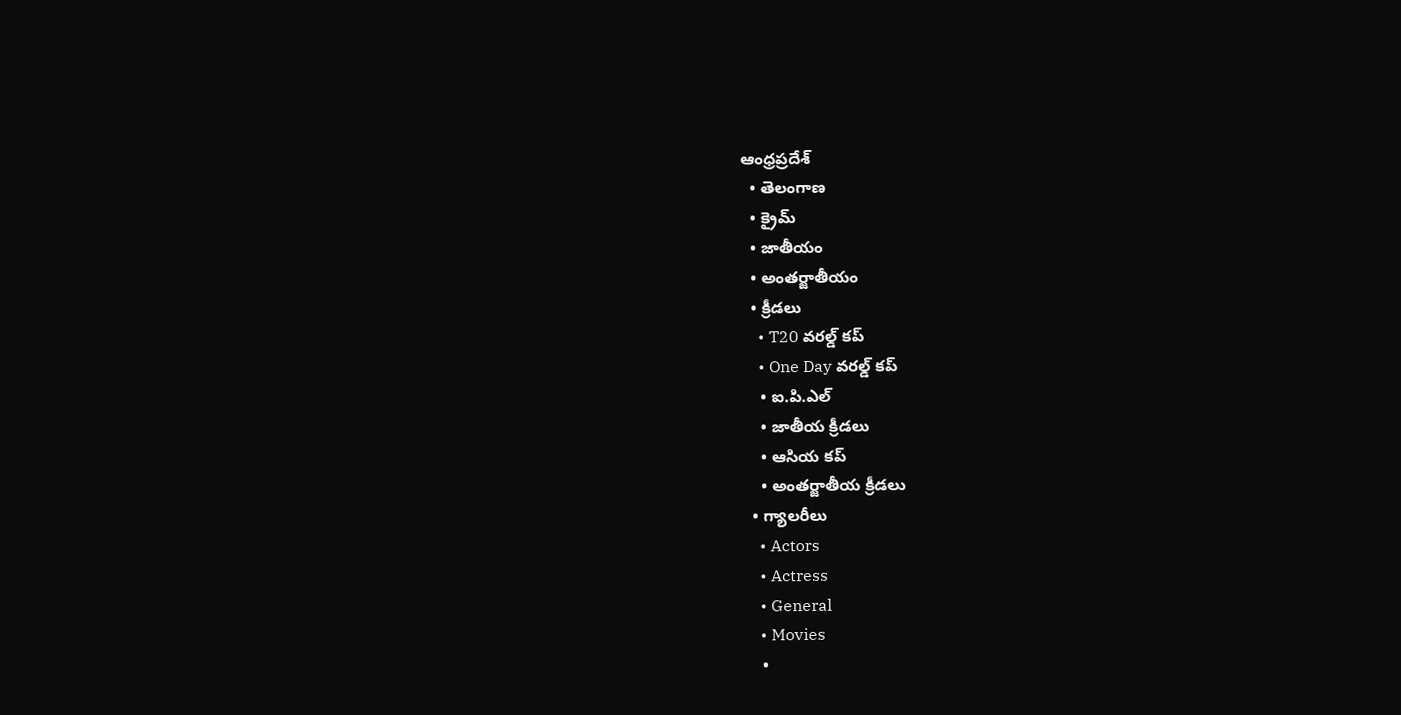ఆంధ్రప్రదేశ్
  • తెలంగాణ
  • క్రైమ్
  • జాతీయం
  • అంతర్జాతీయం
  • క్రీడలు
    • T20 వరల్డ్ కప్
    • One Day వరల్డ్ కప్
    • ఐ.పి.ఎల్
    • జాతీయ క్రీడలు
    • ఆసియ కప్
    • అంతర్జాతీయ క్రీడలు
  • గ్యాలరీలు
    • Actors
    • Actress
    • General
    • Movies
    •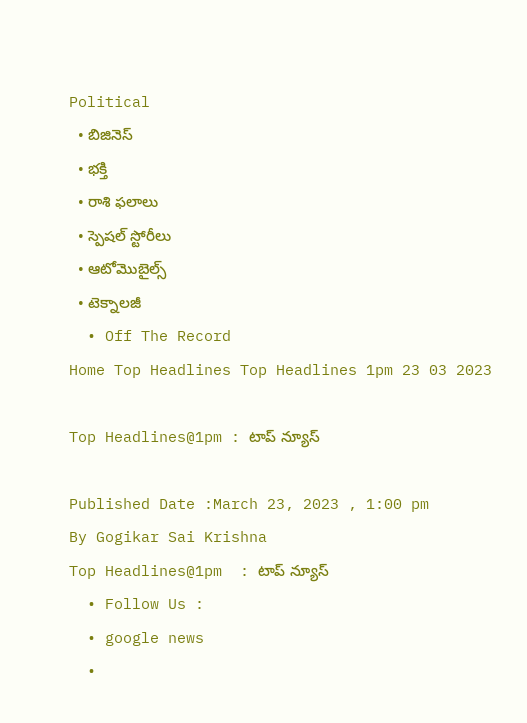Political
  • బిజినెస్‌
  • భక్తి
  • రాశి ఫలాలు
  • స్పెషల్‌ స్టోరీలు
  • ఆటోమొబైల్స్
  • టెక్నాలజీ
  • Off The Record
Home Top Headlines Top Headlines 1pm 23 03 2023

Top Headlines@1pm : టాప్‌ న్యూస్‌

Published Date :March 23, 2023 , 1:00 pm
By Gogikar Sai Krishna
Top Headlines@1pm  : టాప్‌ న్యూస్‌
  • Follow Us :
  • google news
  •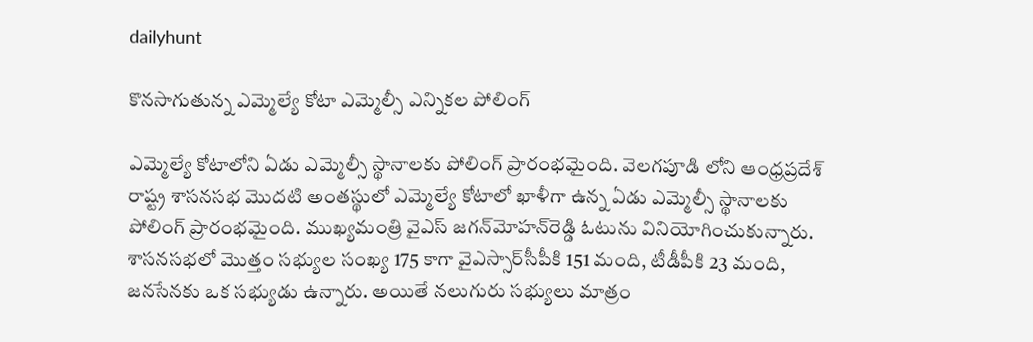dailyhunt

కొనసాగుతున్న ఎమ్మెల్యే కోటా ఎమ్మెల్సీ ఎన్నికల పోలింగ్

ఎమ్మెల్యే కోటాలోని ఏడు ఎమ్మెల్సీ స్థానాలకు పోలింగ్ ప్రారంభమైంది. వెలగపూడి లోని ఆంధ్రప్రదేశ్ రాష్ట్ర శాసనసభ మొదటి అంతస్థులో ఎమ్మెల్యే కోటాలో ఖాళీగా ఉన్న ఏడు ఎమ్మెల్సీ స్థానాలకు పోలింగ్ ప్రారంభమైంది. ముఖ్యమంత్రి వైఎస్‌ జగన్‌మోహన్‌రెడ్డి ఓటును వినియోగించుకున్నారు. శాసనసభలో మొత్తం సభ్యుల సంఖ్య 175 కాగా వైఎస్సార్‌సీపీకి 151 మంది, టీడీపీకి 23 మంది, జనసేనకు ఒక సభ్యుడు ఉన్నారు. అయితే నలుగురు సభ్యులు మాత్రం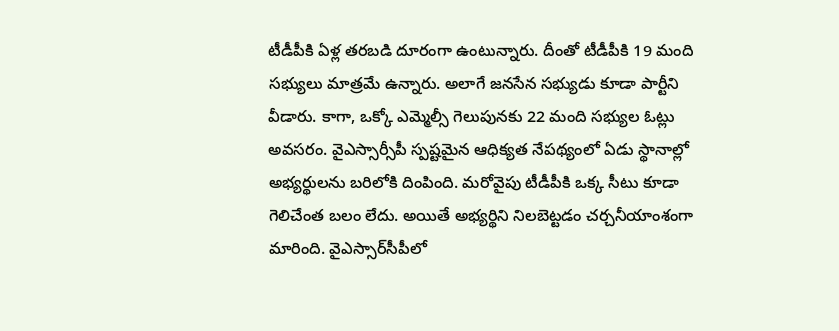టీడీపీకి ఏళ్ల తరబడి దూరంగా ఉంటున్నారు. దీంతో టీడీపీకి 19 మంది సభ్యులు మాత్రమే ఉన్నారు. అలాగే జనసేన సభ్యుడు కూడా పార్టీని వీడారు. కాగా, ఒక్కో ఎమ్మెల్సీ గెలుపునకు 22 మంది సభ్యుల ఓట్లు అవసరం. వైఎస్సార్సీపీ స్పష్టమైన ఆధిక్యత నేపథ్యంలో ఏడు స్థానాల్లో అభ్యర్థులను బరిలోకి దింపింది. మరోవైపు టీడీపీకి ఒక్క సీటు కూడా గెలిచేంత బలం లేదు. అయితే అభ్యర్థిని నిలబెట్టడం చర్చనీయాంశంగా మారింది. వైఎస్సార్‌సీపీలో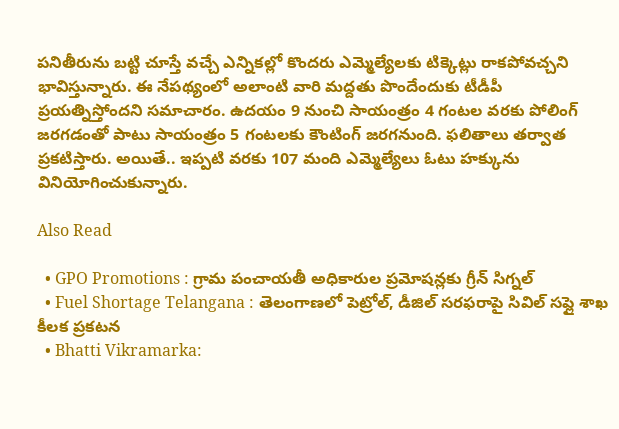పనితీరును బట్టి చూస్తే వచ్చే ఎన్నికల్లో కొందరు ఎమ్మెల్యేలకు టిక్కెట్లు రాకపోవచ్చని భావిస్తున్నారు. ఈ నేప‌థ్యంలో అలాంటి వారి మ‌ద్దతు పొందేందుకు టీడీపీ ప్ర‌య‌త్నిస్తోంద‌ని స‌మాచారం. ఉద‌యం 9 నుంచి సాయంత్రం 4 గంట‌ల వ‌ర‌కు పోలింగ్ జ‌ర‌గ‌డంతో పాటు సాయంత్రం 5 గంట‌ల‌కు కౌంటింగ్ జ‌ర‌గ‌నుంది. ఫలితాలు తర్వాత ప్రకటిస్తారు. అయితే.. ఇప్పటి వరకు 107 మంది ఎమ్మెల్యేలు ఓటు హక్కును వినియోగించుకున్నారు.

Also Read

  • GPO Promotions : గ్రామ పంచాయతీ అధికారుల ప్రమోషన్లకు గ్రీన్ సిగ్నల్
  • Fuel Shortage Telangana : తెలంగాణలో పెట్రోల్, డీజిల్ సరఫరాపై సివిల్ సప్లై శాఖ కీలక ప్రకటన
  • Bhatti Vikramarka: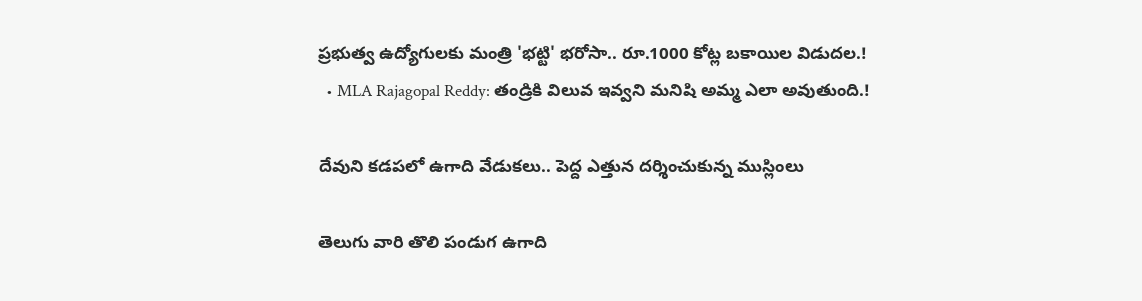ప్రభుత్వ ఉద్యోగులకు మంత్రి 'భట్టి' భరోసా.. రూ.1000 కోట్ల బకాయిల విడుదల.!
  • MLA Rajagopal Reddy: తండ్రికి విలువ ఇవ్వని మనిషి అమ్మ ఎలా అవుతుంది.!

దేవుని కడపలో ఉగాది వేడుకలు.. పెద్ద ఎత్తున దర్శించుకున్న ముస్లింలు

తెలుగు వారి తొలి పండుగ ఉగాది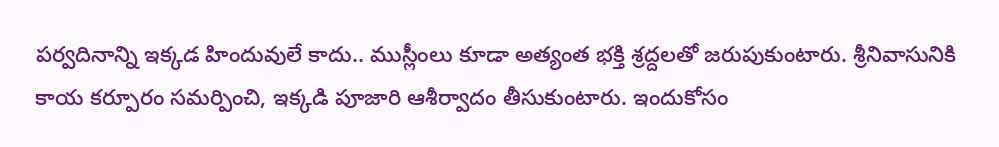ప‌ర్వ‌దినాన్ని ఇక్క‌డ హిందువులే కాదు.. ముస్లీంలు కూడా అత్యంత భ‌క్తి శ్ర‌ద్ద‌ల‌తో జ‌రుపుకుంటారు. శ్రీ‌నివాసునికి కాయ క‌ర్పూరం స‌మ‌ర్పించి, ఇక్క‌డి పూజారి ఆశీర్వాదం తీసుకుంటారు. ఇందుకోసం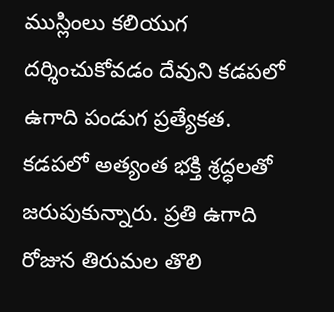ముస్లింలు క‌లియుగ‌ ద‌ర్శించుకోవ‌డం దేవుని క‌డ‌పలో ఉగాది పండుగ ప్రత్యేక‌త‌. క‌డ‌ప‌లో అత్యంత భ‌క్తి శ్ర‌ద్ధ‌ల‌తో జ‌రుపుకున్నారు. ప్ర‌తి ఉగాది రోజున తిరుమ‌ల తొలి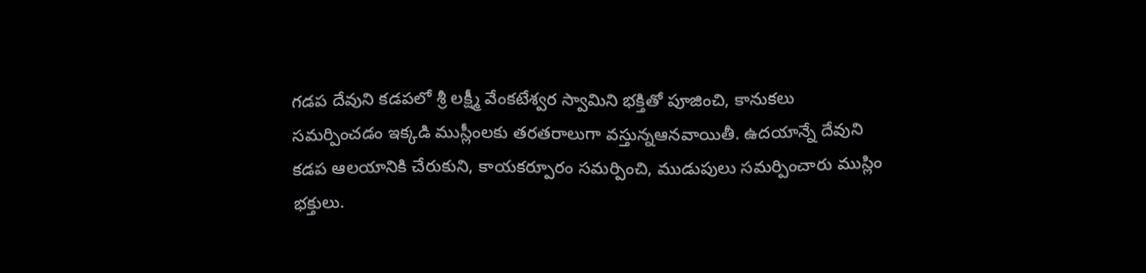గ‌డ‌ప దేవుని క‌డ‌ప‌లో శ్రీ ల‌క్ష్మీ వేంక‌టేశ్వ‌ర స్వామిని భ‌క్తితో పూజించి, కానుక‌లు స‌మ‌ర్పించ‌డం ఇక్క‌డి ముస్లీంల‌కు త‌ర‌తరాలుగా వ‌స్తున్న‌ఆన‌వాయితీ. ఉద‌యాన్నే దేవుని క‌డ‌ప ఆల‌యానికి చేరుకుని, కాయ‌క‌ర్పూరం స‌మ‌ర్పించి, ముడుపులు స‌మ‌ర్పించారు ముస్లిం భ‌క్తులు.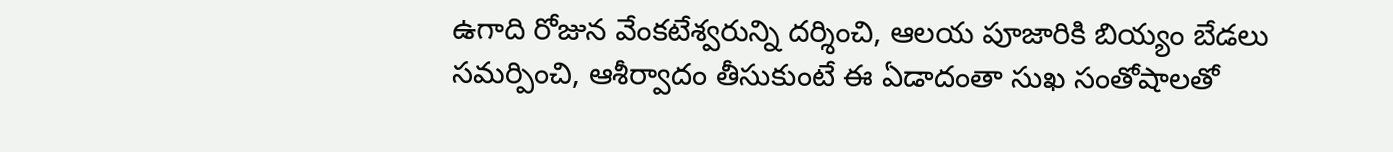ఉగాది రోజున వేంక‌టేశ్వ‌రున్ని ద‌ర్శించి, ఆల‌య పూజారికి బియ్యం బేడ‌లు స‌మ‌ర్పించి, ఆశీర్వాదం తీసుకుంటే ఈ ఏడాదంతా సుఖ సంతోషాల‌తో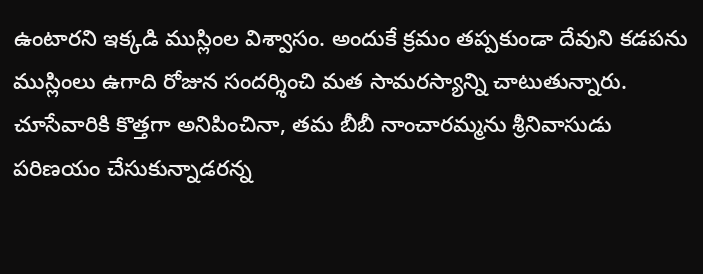ఉంటార‌ని ఇక్క‌డి ముస్లింల విశ్వాసం. అందుకే క్ర‌మం త‌ప్ప‌కుండా దేవుని క‌డ‌ప‌ను ముస్లింలు ఉగాది రోజున సంద‌ర్శించి మ‌త సామ‌ర‌స్యాన్ని చాటుతున్నారు. చూసేవారికి కొత్త‌గా అనిపించినా, త‌మ‌ బీబీ నాంచార‌మ్మ‌ను శ్రీ‌నివాసుడు ప‌రిణ‌యం చేసుకున్నాడ‌ర‌న్న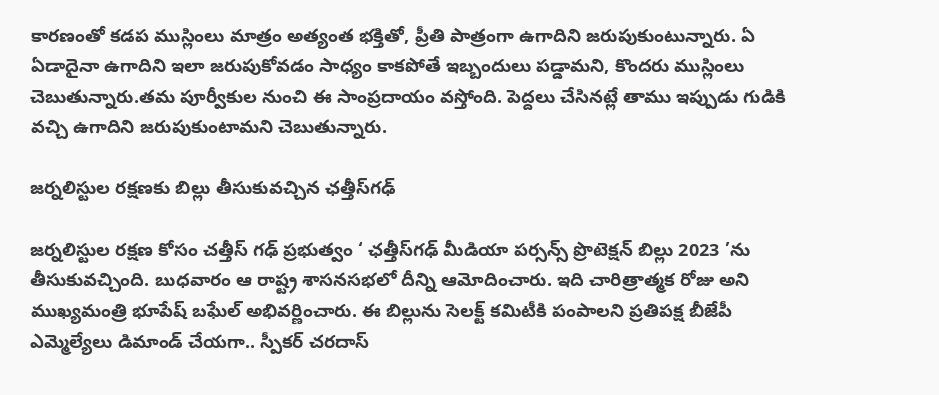కార‌ణంతో క‌డ‌ప ముస్లింలు మాత్రం అత్యంత భ‌క్తితో, ప్రీతి పాత్రంగా ఉగాదిని జ‌రుపుకుంటున్నారు. ఏ ఏడాదైనా ఉగాదిని ఇలా జ‌రుపుకోవ‌డం సాధ్యం కాక‌పోతే ఇబ్బందులు ప‌డ్డామ‌ని, కొంద‌రు ముస్లింలు చెబుతున్నారు.త‌మ పూర్వీకుల నుంచి ఈ సాంప్ర‌దాయం వ‌స్తోంది. పెద్ద‌లు చేసిన‌ట్లే తాము ఇప్పుడు గుడికి వ‌చ్చి ఉగాదిని జ‌రుపుకుంటామ‌ని చెబుతున్నారు.

జర్నలిస్టుల రక్షణకు బిల్లు తీసుకువచ్చిన ఛత్తీస్‌గఢ్

జర్నలిస్టుల రక్షణ కోసం చత్తీస్ గఢ్ ప్రభుత్వం ‘ ఛత్తీస్‌గఢ్ మీడియా పర్సన్స్ ప్రొటెక్షన్ బిల్లు 2023 ’ను తీసుకువచ్చింది. బుధవారం ఆ రాష్ట్ర శాసనసభలో దీన్ని ఆమోదించారు. ఇది చారిత్రాత్మక రోజు అని ముఖ్యమంత్రి భూపేష్ బఘేల్ అభివర్ణించారు. ఈ బిల్లును సెలక్ట్ కమిటీకి పంపాలని ప్రతిపక్ష బీజేపీ ఎమ్మెల్యేలు డిమాండ్ చేయగా.. స్పీకర్ చరదాస్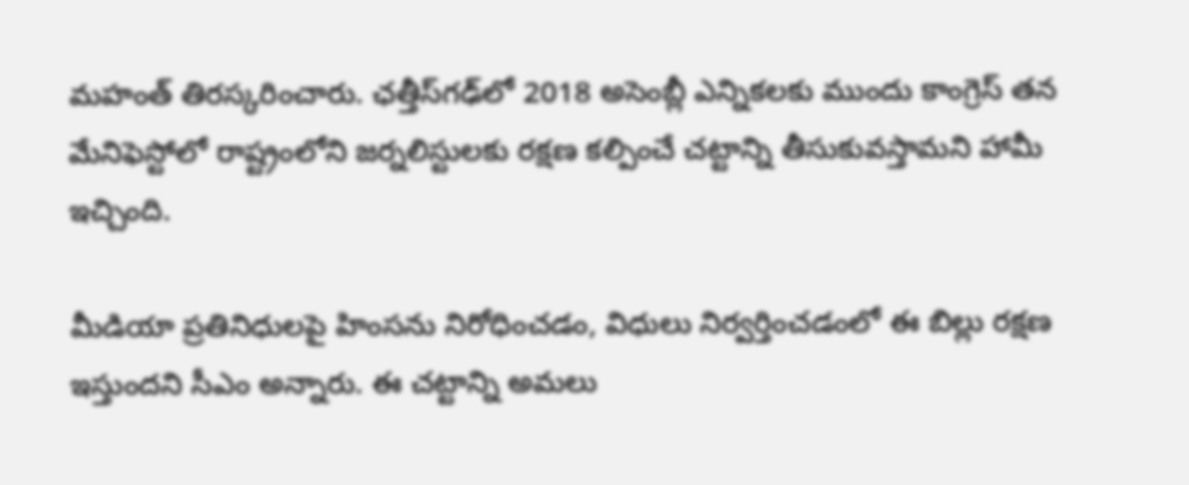మహంత్ తిరస్కరించారు. ఛత్తీస్‌గఢ్‌లో 2018 అసెంబ్లీ ఎన్నికలకు ముందు కాంగ్రెస్ తన మేనిఫెస్టోలో రాష్ట్రంలోని జర్నలిస్టులకు రక్షణ కల్పించే చట్టాన్ని తీసుకువస్తామని హామీ ఇచ్చింది.

మీడియా ప్రతినిధులపై హింసను నిరోధించడం, విధులు నిర్వర్తించడంలో ఈ బిల్లు రక్షణ ఇస్తుందని సీఎం అన్నారు. ఈ చట్టాన్ని అమలు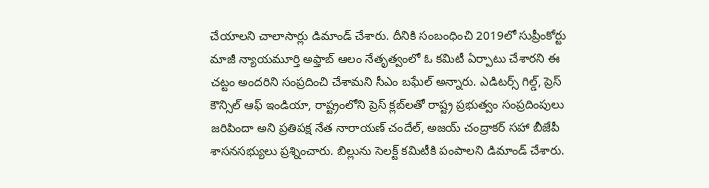చేయాలని చాలాసార్లు డిమాండ్ చేశారు. దీనికి సంబంధించి 2019లో సుప్రీంకోర్టు మాజీ న్యాయమూర్తి అఫ్తాబ్ ఆలం నేతృత్వంలో ఓ కమిటీ ఏర్పాటు చేశారని ఈ చట్టం అందరిని సంప్రదించి చేశామని సీఎం బఘేల్ అన్నారు. ఎడిటర్స్ గిల్డ్, ప్రెస్ కౌన్సిల్ ఆఫ్ ఇండియా, రాష్ట్రంలోని ప్రెస్ క్లబ్‌లతో రాష్ట్ర ప్రభుత్వం సంప్రదింపులు జరిపిందా అని ప్రతిపక్ష నేత నారాయణ్ చందేల్, అజయ్ చంద్రాకర్ సహా బీజేపీ శాసనసభ్యులు ప్రశ్నించారు. బిల్లును సెలక్ట్ కమిటీకి పంపాలని డిమాండ్ చేశారు.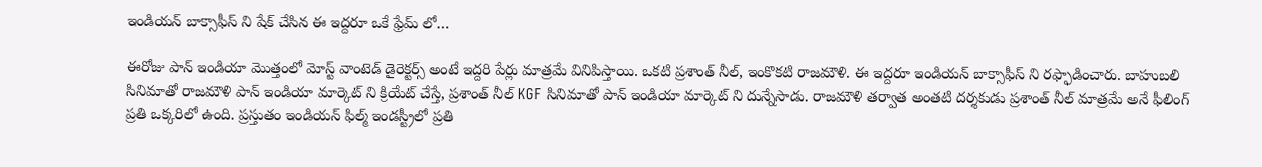ఇండియన్ బాక్సాఫీస్ ని షేక్ చేసిన ఈ ఇద్దరూ ఒకే ఫ్రేమ్ లో…

ఈరోజు పాన్ ఇండియా మొత్తంలో మోస్ట్ వాంటెడ్ డైరెక్టర్స్ అంటే ఇద్దరి పేర్లు మాత్రమే వినిపిస్తాయి. ఒకటి ప్రశాంత్ నీల్, ఇంకొకటి రాజమౌళి. ఈ ఇద్దరూ ఇండియన్ బాక్సాఫీస్ ని రఫ్ఫాడించారు. బాహుబలి సినిమాతో రాజమౌళి పాన్ ఇండియా మార్కెట్ ని క్రియేట్ చేస్తే, ప్రశాంత్ నీల్ KGF సినిమాతో పాన్ ఇండియా మార్కెట్ ని దున్నేసాడు. రాజమౌళి తర్వాత అంతటి దర్శకుడు ప్రశాంత్ నీల్ మాత్రమే అనే ఫీలింగ్ ప్రతి ఒక్కరిలో ఉంది. ప్రస్తుతం ఇండియన్ ఫిల్మ్ ఇండస్ట్రీలో ప్రతి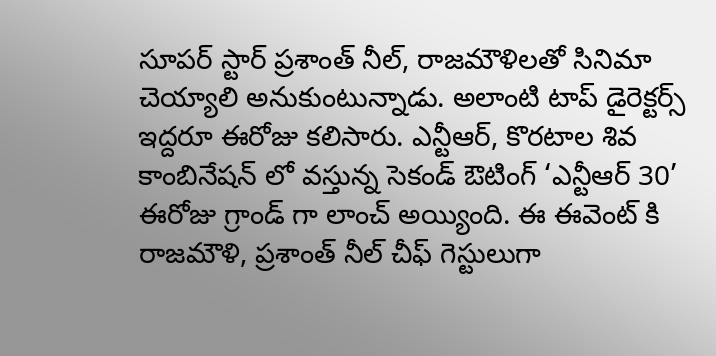సూపర్ స్టార్ ప్రశాంత్ నీల్, రాజమౌళిలతో సినిమా చెయ్యాలి అనుకుంటున్నాడు. అలాంటి టాప్ డైరెక్టర్స్ ఇద్దరూ ఈరోజు కలిసారు. ఎన్టీఆర్, కొరటాల శివ కాంబినేషన్ లో వస్తున్న సెకండ్ ఔటింగ్ ‘ఎన్టీఆర్ 30’ ఈరోజు గ్రాండ్ గా లాంచ్ అయ్యింది. ఈ ఈవెంట్ కి రాజమౌళి, ప్రశాంత్ నీల్ చీఫ్ గెస్టులుగా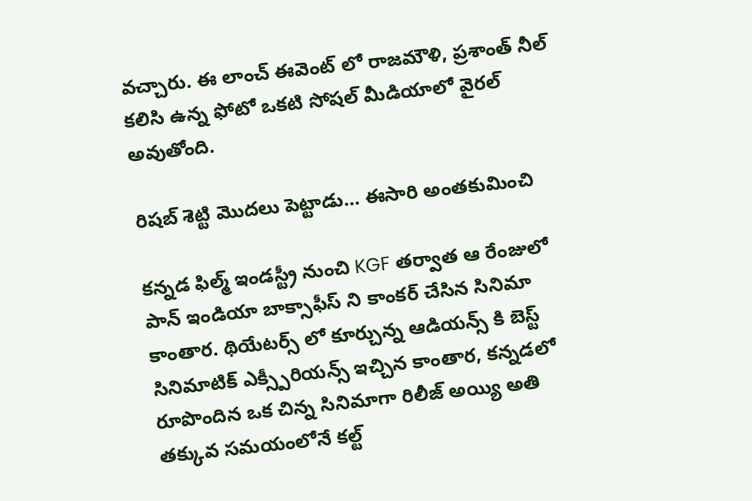వచ్చారు. ఈ లాంచ్ ఈవెంట్ లో రాజమౌళి, ప్రశాంత్ నీల్ కలిసి ఉన్న ఫోటో ఒకటి సోషల్ మీడియాలో వైరల్ అవుతోంది.

రిషబ్ శెట్టి మొదలు పెట్టాడు… ఈసారి అంతకుమించి

కన్నడ ఫిల్మ్ ఇండస్ట్రీ నుంచి KGF తర్వాత ఆ రేంజులో పాన్ ఇండియా బాక్సాఫీస్ ని కాంకర్ చేసిన సినిమా కాంతార. థియేటర్స్ లో కూర్చున్న ఆడియన్స్ కి బెస్ట్ సినిమాటిక్ ఎక్స్పీరియన్స్ ఇచ్చిన కాంతార, కన్నడలో రూపొందిన ఒక చిన్న సినిమాగా రిలీజ్ అయ్యి అతి తక్కువ సమయంలోనే కల్ట్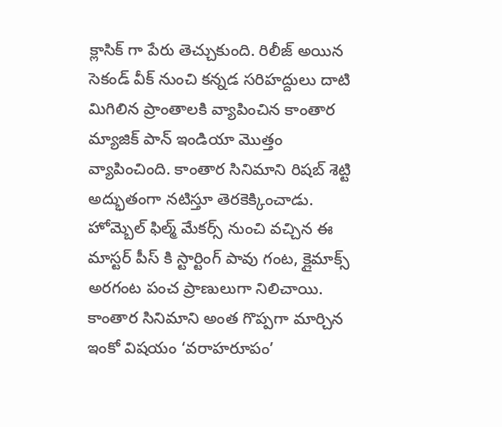క్లాసిక్ గా పేరు తెచ్చుకుంది. రిలీజ్ అయిన సెకండ్ వీక్ నుంచి కన్నడ సరిహద్దులు దాటి మిగిలిన ప్రాంతాలకి వ్యాపించిన కాంతార మ్యాజిక్ పాన్ ఇండియా మొత్తం వ్యాపించింది. కాంతార సినిమాని రిషబ్ శెట్టి అద్భుతంగా నటిస్తూ తెరకెక్కించాడు. హోమ్బెల్ ఫిల్మ్ మేకర్స్ నుంచి వచ్చిన ఈ మాస్టర్ పీస్ కి స్టార్టింగ్ పావు గంట, క్లైమాక్స్ అరగంట పంచ ప్రాణులుగా నిలిచాయి. కాంతార సినిమాని అంత గొప్పగా మార్చిన ఇంకో విషయం ‘వరాహరూపం’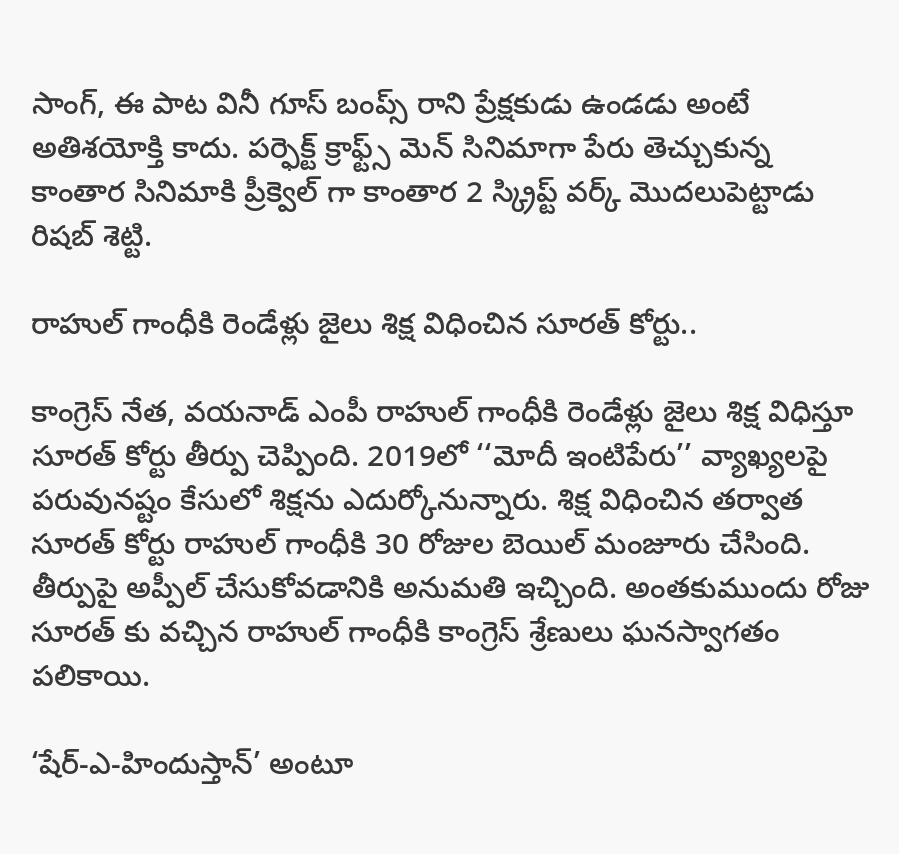సాంగ్, ఈ పాట వినీ గూస్ బంప్స్ రాని ప్రేక్షకుడు ఉండడు అంటే అతిశయోక్తి కాదు. పర్ఫెక్ట్ క్రాఫ్ట్స్ మెన్ సినిమాగా పేరు తెచ్చుకున్న కాంతార సినిమాకి ప్రీక్వెల్ గా కాంతార 2 స్క్రిప్ట్ వర్క్ మొదలుపెట్టాడు రిషబ్ శెట్టి.

రాహుల్ గాంధీకి రెండేళ్లు జైలు శిక్ష విధించిన సూరత్ కోర్టు..

కాంగ్రెస్ నేత, వయనాడ్ ఎంపీ రాహుల్ గాంధీకి రెండేళ్లు జైలు శిక్ష విధిస్తూ సూరత్ కోర్టు తీర్పు చెప్పింది. 2019లో ‘‘మోదీ ఇంటిపేరు’’ వ్యాఖ్యలపై పరువునష్టం కేసులో శిక్షను ఎదుర్కోనున్నారు. శిక్ష విధించిన తర్వాత సూరత్ కోర్టు రాహుల్ గాంధీకి 30 రోజుల బెయిల్ మంజూరు చేసింది. తీర్పుపై అప్పీల్ చేసుకోవడానికి అనుమతి ఇచ్చింది. అంతకుముందు రోజు సూరత్ కు వచ్చిన రాహుల్ గాంధీకి కాంగ్రెస్ శ్రేణులు ఘనస్వాగతం పలికాయి.

‘షేర్-ఎ-హిందుస్తాన్’ అంటూ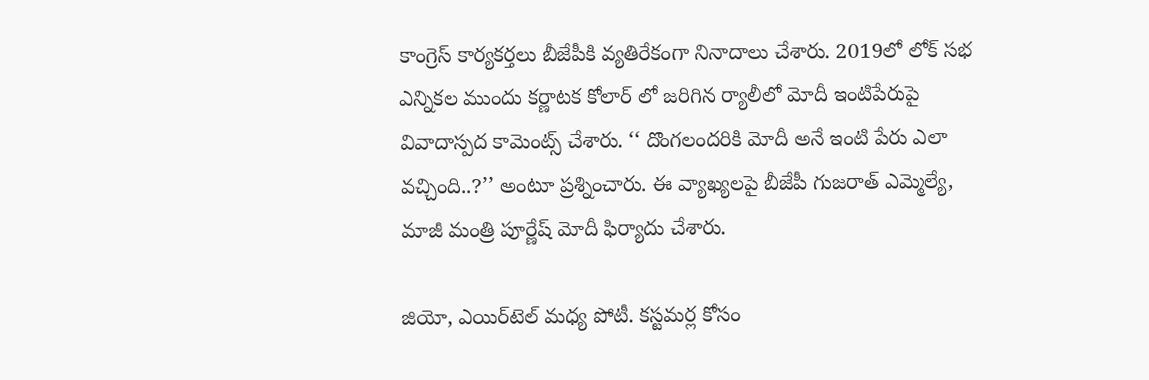కాంగ్రెస్ కార్యకర్తలు బీజేపీకి వ్యతిరేకంగా నినాదాలు చేశారు. 2019లో లోక్ సభ ఎన్నికల ముందు కర్ణాటక కోలార్ లో జరిగిన ర్యాలీలో మోదీ ఇంటిపేరుపై వివాదాస్పద కామెంట్స్ చేశారు. ‘‘ దొంగలందరికి మోదీ అనే ఇంటి పేరు ఎలా వచ్చింది..?’’ అంటూ ప్రశ్నించారు. ఈ వ్యాఖ్యలపై బీజేపీ గుజరాత్ ఎమ్మెల్యే, మాజీ మంత్రి పూర్ణేష్ మోదీ ఫిర్యాదు చేశారు.

జియో, ఎయిర్‌టెల్‌ మధ్య పోటీ. కస్టమర్ల కోసం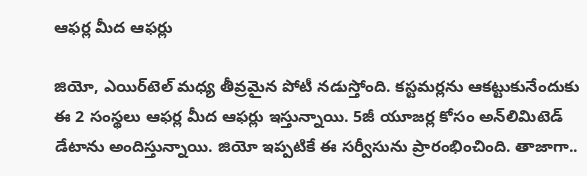ఆఫర్ల మీద ఆఫర్లు

జియో, ఎయిర్‌టెల్‌ మధ్య తీవ్రమైన పోటీ నడుస్తోంది. కస్టమర్లను ఆకట్టుకునేందుకు ఈ 2 సంస్థలు ఆఫర్ల మీద ఆఫర్లు ఇస్తున్నాయి. 5జీ యూజర్ల కోసం అన్‌లిమిటెడ్‌ డేటాను అందిస్తున్నాయి. జియో ఇప్పటికే ఈ సర్వీసును ప్రారంభించింది. తాజాగా..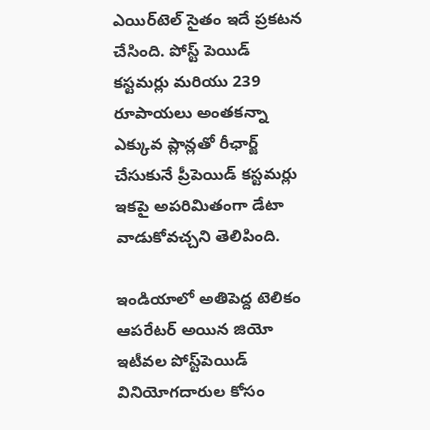ఎయిర్‌టెల్‌ సైతం ఇదే ప్రకటన చేసింది. పోస్ట్‌ పెయిడ్‌ కస్టమర్లు మరియు 239 రూపాయలు అంతకన్నా ఎక్కువ ప్లాన్లతో రీఛార్జ్‌ చేసుకునే ప్రీపెయిడ్‌ కస్టమర్లు ఇకపై అపరిమితంగా డేటా వాడుకోవచ్చని తెలిపింది.

ఇండియాలో అతిపెద్ద టెలికం ఆపరేటర్‌ అయిన జియో ఇటీవల పోస్ట్‌పెయిడ్‌ వినియోగదారుల కోసం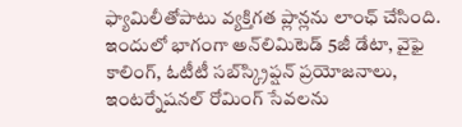ఫ్యామిలీతోపాటు వ్యక్తిగత ప్లాన్లను లాంఛ్‌ చేసింది. ఇందులో భాగంగా అన్‌లిమిటెడ్‌ 5జీ డేటా, వైఫై కాలింగ్‌, ఓటీటీ సబ్‌స్క్రిప్షన్‌ ప్రయోజనాలు, ఇంటర్నేషనల్‌ రోమింగ్‌ సేవలను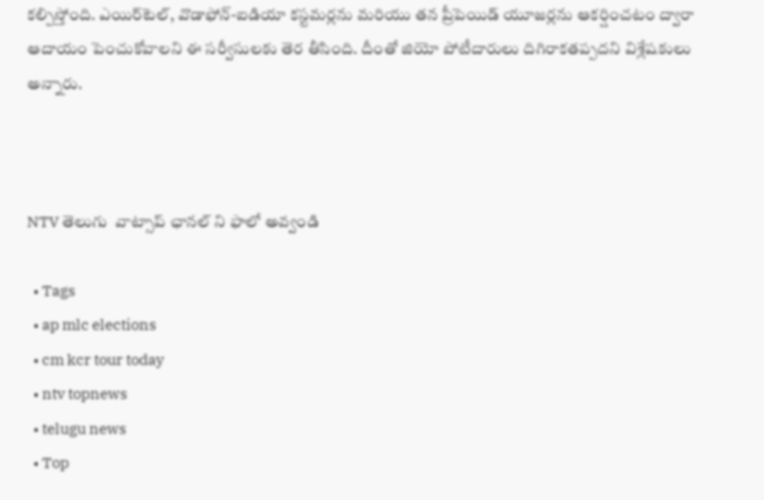కల్పిస్తోంది. ఎయిర్‌టెల్‌, వొడాఫోన్‌-ఐడియా కస్టమర్లను మరియు తన ప్రీపెయిడ్‌ యూజర్లను ఆకర్షించటం ద్వారా ఆదాయం పెంచుకోవాలని ఈ సర్వీసులకు తెర తీసింది. దీంతో జియో పోటీదారులు దిగిరాకతప్పదని విశ్లేషకులు అన్నారు.



NTV తెలుగు  వాట్సాప్ ఛానల్ ని ఫాలో అవ్వండి

  • Tags
  • ap mlc elections
  • cm kcr tour today
  • ntv topnews
  • telugu news
  • Top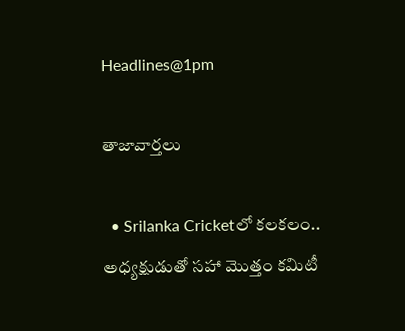Headlines@1pm

తాజావార్తలు

  • Srilanka Cricketలో కలకలం.. అధ్యక్షుడుతో సహా మొత్తం కమిటీ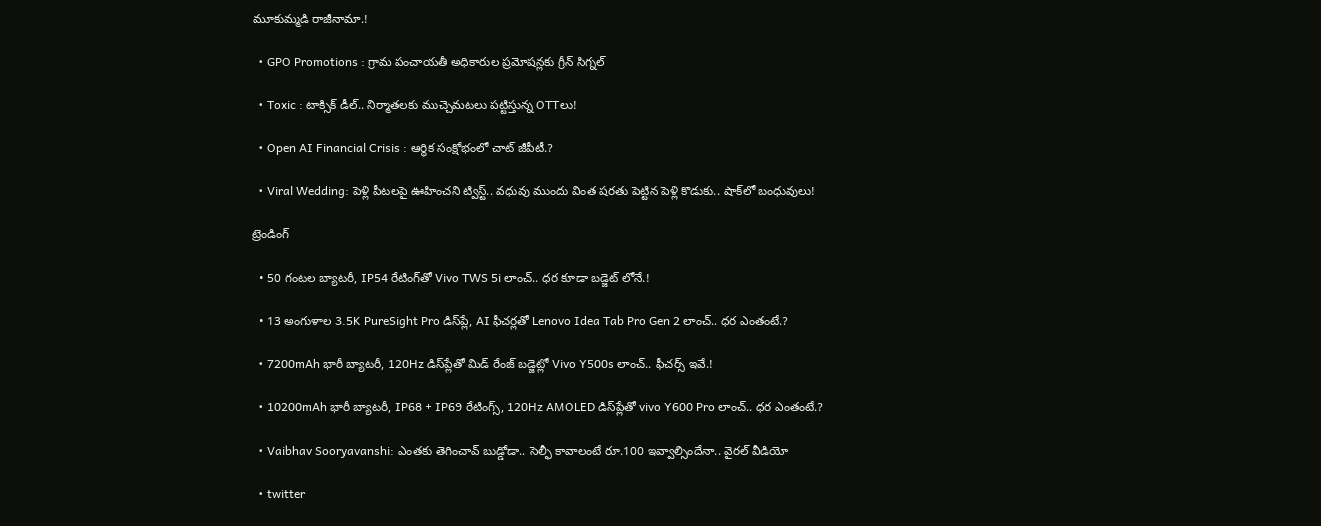మూకుమ్మడి రాజీనామా.!

  • GPO Promotions : గ్రామ పంచాయతీ అధికారుల ప్రమోషన్లకు గ్రీన్ సిగ్నల్

  • Toxic : టాక్సిక్ డీల్.. నిర్మాతలకు ముచ్చెమటలు పట్టిస్తున్న OTTలు!

  • Open AI Financial Crisis : ఆర్థిక సంక్షోభంలో చాట్ జీపీటీ.?

  • Viral Wedding: పెళ్లి పీటలపై ఊహించని ట్విస్ట్.. వధువు ముందు వింత షరతు పెట్టిన పెళ్లి కొడుకు.. షాక్‌లో బంధువులు!

ట్రెండింగ్‌

  • 50 గంటల బ్యాటరీ, IP54 రేటింగ్‌తో Vivo TWS 5i లాంచ్.. ధర కూడా బడ్జెట్ లోనే.!

  • 13 అంగుళాల 3.5K PureSight Pro డిస్‌ప్లే, AI ఫీచర్లతో Lenovo Idea Tab Pro Gen 2 లాంచ్.. ధర ఎంతంటే.?

  • 7200mAh భారీ బ్యాటరీ, 120Hz డిస్‌ప్లేతో మిడ్ రేంజ్ బడ్జెట్లో Vivo Y500s లాంచ్.. ఫీచర్స్ ఇవే.!

  • 10200mAh భారీ బ్యాటరీ, IP68 + IP69 రేటింగ్స్‌, 120Hz AMOLED డిస్‌ప్లేతో vivo Y600 Pro లాంచ్.. ధర ఎంతంటే.?

  • Vaibhav Sooryavanshi: ఎంతకు తెగించావ్ బుడ్డోడా.. సెల్ఫీ కావాలంటే రూ.100 ఇవ్వాల్సిందేనా.. వైరల్ వీడియో

  • twitter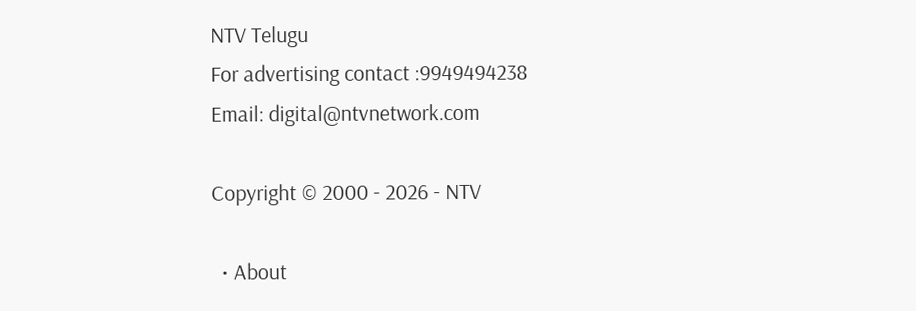NTV Telugu
For advertising contact :9949494238
Email: digital@ntvnetwork.com

Copyright © 2000 - 2026 - NTV

  • About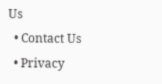Us
  • Contact Us
  • Privacy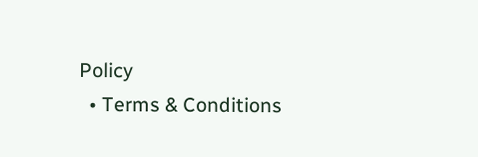Policy
  • Terms & Conditions